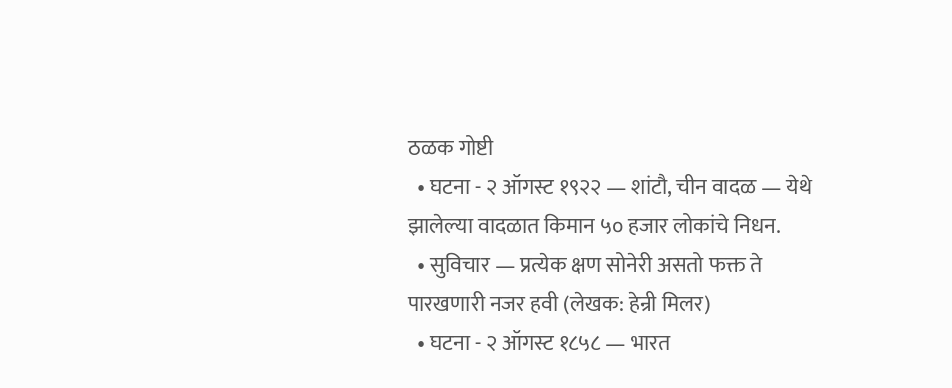ठळक गोष्टी
  • घटना - २ ऑगस्ट १९२२ — शांटौ, चीन वादळ — येथे झालेल्या वादळात किमान ५० हजार लोकांचे निधन.
  • सुविचार — प्रत्येक क्षण सोनेरी असतो फक्त ते पारखणारी नजर हवी (लेखक: हेन्री मिलर)
  • घटना - २ ऑगस्ट १८५८ — भारत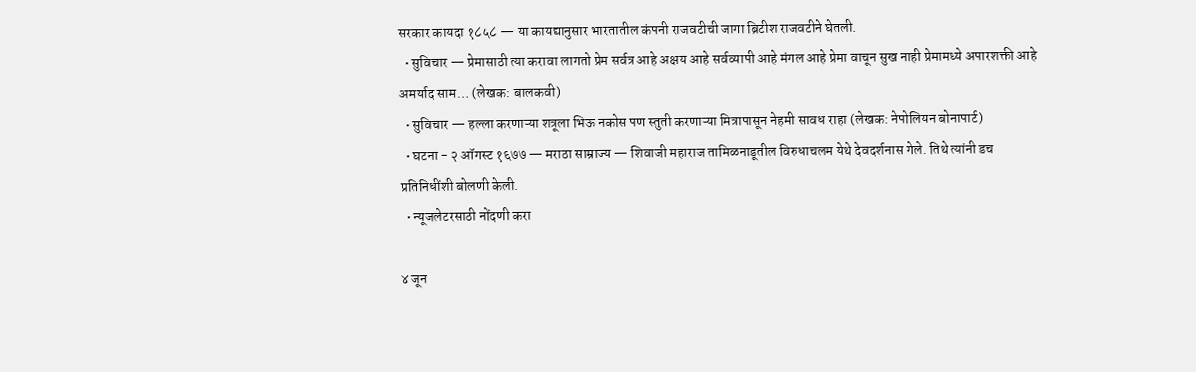सरकार कायदा १८५८ — या कायद्यानुसार भारतातील कंपनी राजवटीची जागा ब्रिटीश राजवटीने घेतली.
  • सुविचार — प्रेमासाठी त्या करावा लागतो प्रेम सर्वत्र आहे अक्षय आहे सर्वव्यापी आहे मंगल आहे प्रेमा वाचून सुख नाही प्रेमामध्ये अपारशक्ती आहे अमर्याद साम… (लेखक: बालकवी)
  • सुविचार — हल्ला करणाऱ्या शत्रूला भिऊ नकोस पण स्तुती करणाऱ्या मित्रापासून नेहमी सावध राहा (लेखक: नेपोलियन बोनापार्ट)
  • घटना - २ ऑगस्ट १६७७ — मराठा साम्राज्य — शिवाजी महाराज तामिळनाडूतील विरुधाचलम येथे देवदर्शनास गेले. तिथे त्यांनी डच प्रतिनिधींशी बोलणी केली.
  • न्यूजलेटरसाठी नोंदणी करा

४ जून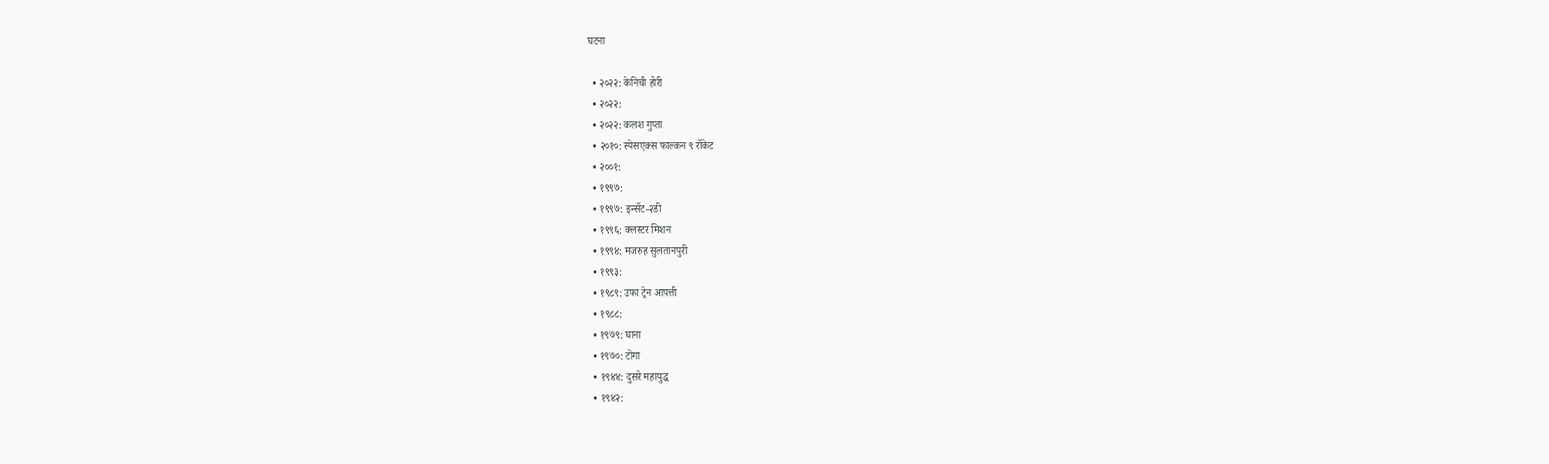घटना

  • २०२२: केनिची होरी
  • २०२२:
  • २०२२: कलश गुप्ता
  • २०१०: स्पेसएक्स फाल्कन ९ रॉकेट
  • २००१:
  • १९९७:
  • १९९७: इन्सॅट-२डी
  • १९९६: क्लस्टर मिशन
  • १९९४: मजरुह सुलतानपुरी
  • १९९३:
  • १९८९: उफा ट्रेन आपत्ती
  • १९८८:
  • १९७९: घाना
  • १९७०: टोंगा
  • १९४४: दुसरे महायुद्ध
  • १९४२: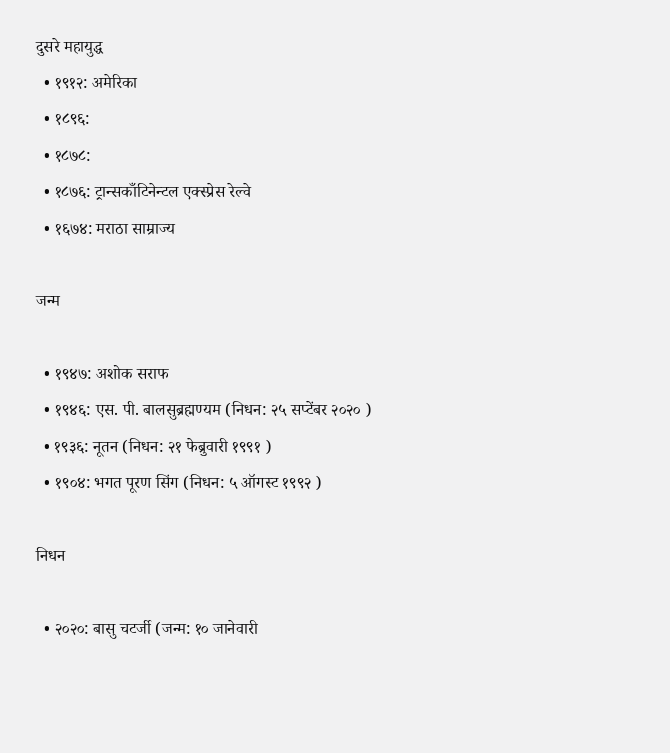दुसरे महायुद्ध
  • १९१२: अमेरिका
  • १८९६:
  • १८७८:
  • १८७६: ट्रान्सकाँटिनेन्टल एक्स्प्रेस रेल्वे
  • १६७४: मराठा साम्राज्य

जन्म

  • १९४७: अशोक सराफ
  • १९४६: एस. पी. बालसुब्रह्मण्यम (निधन: २५ सप्टेंबर २०२० )
  • १९३६: नूतन (निधन: २१ फेब्रुवारी १९९१ )
  • १९०४: भगत पूरण सिंग (निधन: ५ ऑगस्ट १९९२ )

निधन

  • २०२०: बासु चटर्जी (जन्म: १० जानेवारी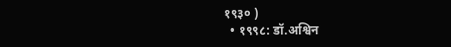१९३० )
  • १९९८: डॉ.अश्विन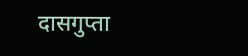दासगुप्ता